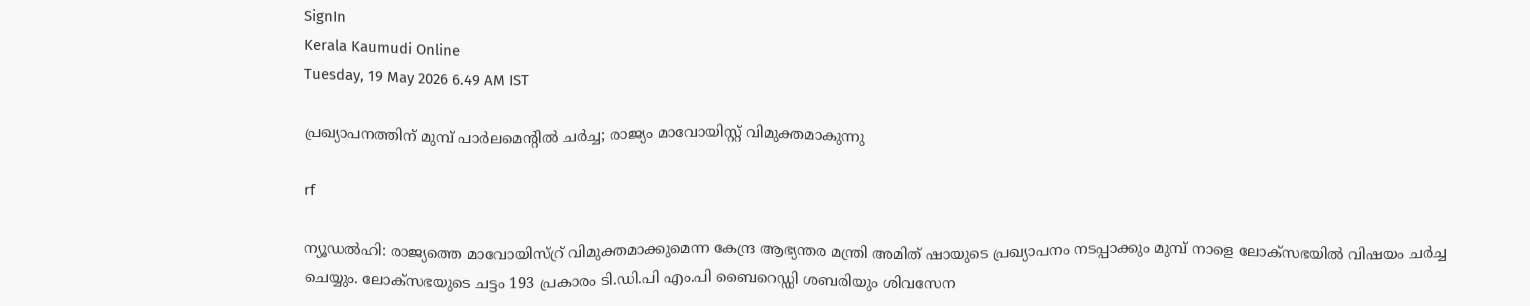SignIn
Kerala Kaumudi Online
Tuesday, 19 May 2026 6.49 AM IST

പ്രഖ്യാപനത്തിന് മുമ്പ് പാർലമെന്റിൽ ചർച്ച; രാജ്യം മാവോയിസ്റ്റ് വിമുക്തമാകുന്നു

rf

ന്യൂഡൽഹി: രാജ്യത്തെ മാവോയിസ്റ്ര് വിമുക്തമാക്കുമെന്ന കേന്ദ്ര ആഭ്യന്തര മന്ത്രി അമിത് ഷായുടെ പ്രഖ്യാപനം നടപ്പാക്കും മുമ്പ് നാളെ ലോക്‌സഭയിൽ വിഷയം ചർച്ച ചെയ്യും. ലോക്സഭയുടെ ചട്ടം 193 പ്രകാരം ടി.ഡി.പി എം.പി ബൈറെഡ്ഡി ശബരിയും ശിവസേന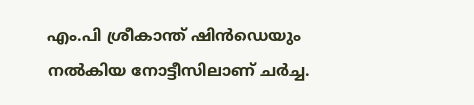എം.പി ശ്രീകാന്ത് ഷിൻഡെയും നൽകിയ നോട്ടീസിലാണ് ചർച്ച.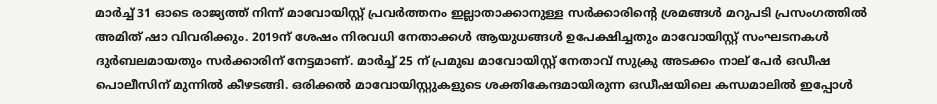മാർച്ച് 31 ഓടെ രാജ്യത്ത് നിന്ന് മാവോയിസ്റ്റ് പ്രവർത്തനം ഇല്ലാതാക്കാനുള്ള സർക്കാരിന്റെ ശ്രമങ്ങൾ മറുപടി പ്രസംഗത്തിൽ അമിത് ഷാ വിവരിക്കും. 2019ന് ശേഷം നിരവധി നേതാക്കൾ ആയുധങ്ങൾ ഉപേക്ഷിച്ചതും മാവോയിസ്റ്റ് സംഘടനകൾ ദുർബലമായതും സർക്കാരിന് നേട്ടമാണ്. മാർച്ച് 25 ന് പ്രമുഖ മാവോയിസ്റ്റ് നേതാവ് സുക്രു അടക്കം നാല് പേർ ഒഡീഷ പൊലീസിന് മുന്നിൽ കീഴടങ്ങി. ഒരിക്കൽ മാവോയിസ്റ്റുകളുടെ ശക്തികേന്ദമായിരുന്ന ഒഡീഷയിലെ കന്ധമാലിൽ ഇപ്പോൾ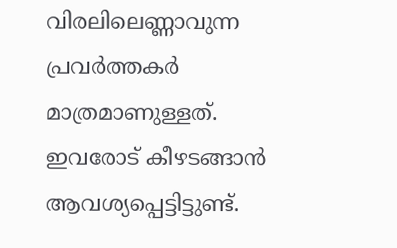വിരലിലെണ്ണാവുന്ന പ്രവർത്തകർ മാത്രമാണുള്ളത്. ഇവരോട് കീഴടങ്ങാൻ ആവശ്യപ്പെട്ടിട്ടുണ്ട്.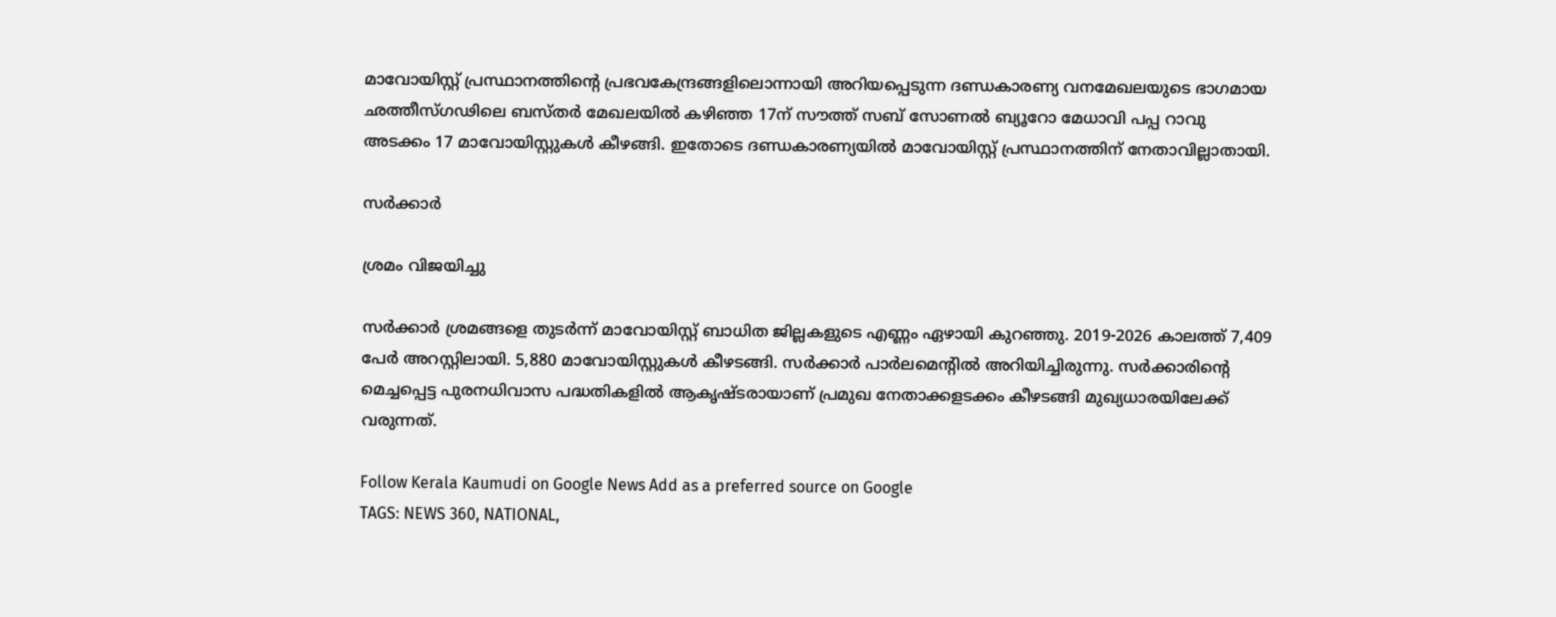മാവോയിസ്റ്റ് പ്രസ്ഥാനത്തിന്റെ പ്രഭവകേന്ദ്രങ്ങളിലൊന്നായി അറിയപ്പെടുന്ന ദണ്ഡകാരണ്യ വനമേഖലയുടെ ഭാഗമായ ഛത്തീസ്ഗഢിലെ ബസ്തർ മേഖലയിൽ കഴിഞ്ഞ 17ന് സൗത്ത് സബ് സോണൽ ബ്യൂറോ മേധാവി പപ്പ റാവു അടക്കം 17 മാവോയിസ്റ്റുകൾ കീഴങ്ങി. ഇതോടെ ദണ്ഡകാരണ്യയിൽ മാവോയിസ്റ്റ് പ്രസ്ഥാനത്തിന് നേതാവില്ലാതായി.

സർക്കാർ

ശ്രമം വിജയിച്ചു

സർക്കാർ ശ്രമങ്ങളെ തുടർന്ന് മാവോയിസ്റ്റ് ബാധിത ജില്ലകളുടെ എണ്ണം ഏഴായി കുറഞ്ഞു. 2019-2026 കാലത്ത് 7,409 പേർ അറസ്റ്റിലായി. 5,880 മാവോയിസ്റ്റുകൾ കീഴടങ്ങി. സർക്കാർ പാർലമെന്റിൽ അറിയിച്ചിരുന്നു. സർക്കാരിന്റെ മെച്ചപ്പെട്ട പുരനധിവാസ പദ്ധതികളിൽ ആകൃഷ‌്ടരായാണ് പ്രമുഖ നേതാക്കളടക്കം കീഴടങ്ങി മുഖ്യധാരയിലേക്ക് വരുന്നത്.

Follow Kerala Kaumudi on Google News Add as a preferred source on Google
TAGS: NEWS 360, NATIONAL,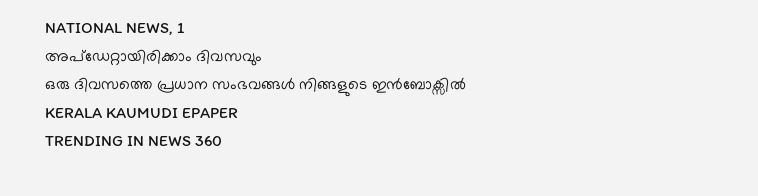NATIONAL NEWS, 1
അപ്ഡേറ്റായിരിക്കാം ദിവസവും
ഒരു ദിവസത്തെ പ്രധാന സംഭവങ്ങൾ നിങ്ങളുടെ ഇൻബോക്സിൽ
KERALA KAUMUDI EPAPER
TRENDING IN NEWS 360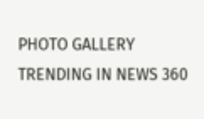PHOTO GALLERY
TRENDING IN NEWS 360